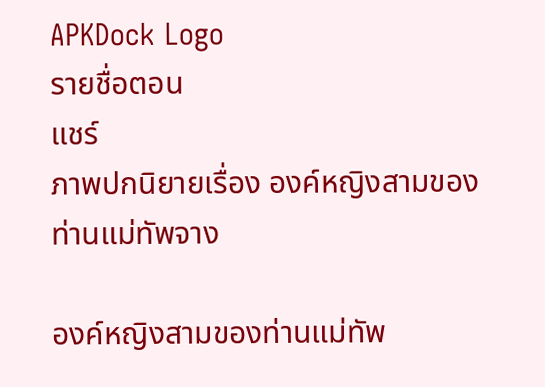APKDock Logo
รายชื่อตอน
แชร์
ภาพปกนิยายเรื่อง องค์หญิงสามของท่านแม่ทัพจาง

องค์หญิงสามของท่านแม่ทัพ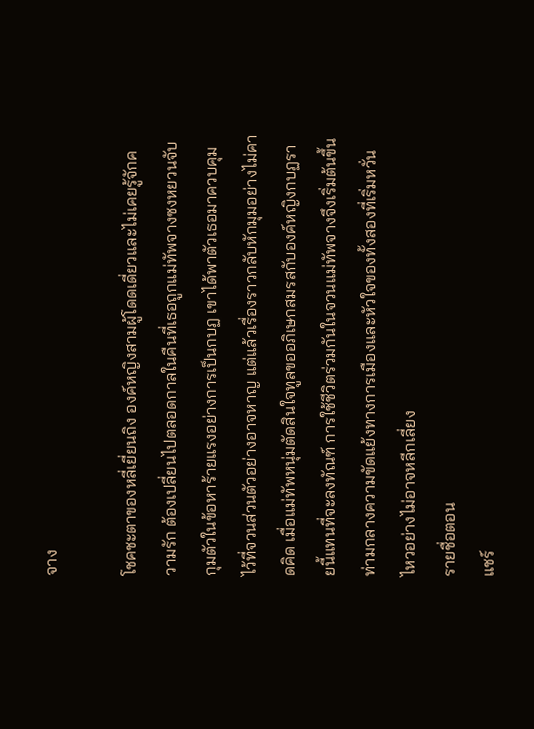จาง

โชคชะตาของหลี่เยี่ยนถิง องค์หญิงสามผู้โดดเดี่ยวและไม่เคยรู้จักความรัก ต้องเปลี่ยนไปตลอดกาลในคืนที่เธอถูกแม่ทัพจางซงหยวนจับกุมตัวในข้อหาร้ายแรงอย่างการเป็นกบฏ เขาได้พาตัวเธอมาควบคุมไว้ที่จวนส่วนตัวอย่างอาจหาญ แต่แล้วเรื่องราวกลับหักมุมอย่างไม่คาดคิด เมื่อแม่ทัพหนุ่มตัดสินใจทูลขออภิเษกสมรสกับองค์หญิงกบฏรายนี้แทนที่จะลงทัณฑ์ การใช้ชีวิตร่วมกันในจวนแม่ทัพจางจึงเริ่มต้นขึ้นท่ามกลางความขัดแย้งทางการเมืองและหัวใจของทั้งสองที่เริ่มหวั่นไหวอย่างไม่อาจหลีกเลี่ยง
รายชื่อตอน
แชร์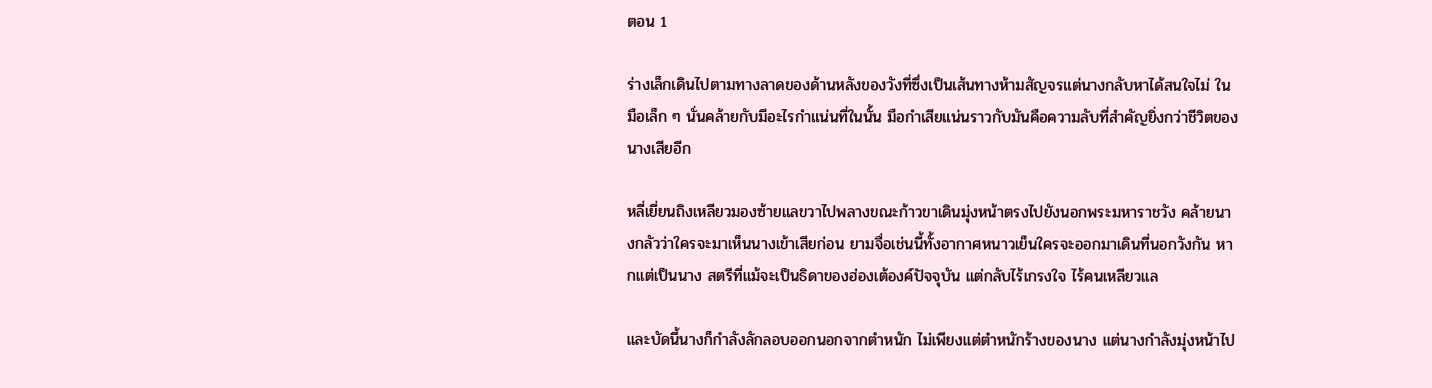ตอน 1

ร่างเล็กเดินไปตามทางลาดของด้านหลังของวังที่ซึ่งเป็นเส้นทางห้ามสัญจรแต่นางกลับหาได้สนใจไม่ ในมือเล็ก ๆ นั่นคล้ายกับมีอะไรกำแน่นที่ในนั้น มือกำเสียแน่นราวกับมันคือความลับที่สำคัญยิ่งกว่าชีวิตของนางเสียอีก

หลี่เยี่ยนถิงเหลียวมองซ้ายแลขวาไปพลางขณะก้าวขาเดินมุ่งหน้าตรงไปยังนอกพระมหาราชวัง คล้ายนางกลัวว่าใครจะมาเห็นนางเข้าเสียก่อน ยามจื่อเช่นนี้ทั้งอากาศหนาวเย็นใครจะออกมาเดินที่นอกวังกัน หากแต่เป็นนาง สตรีที่แม้จะเป็นธิดาของฮ่องเต้องค์ปัจจุบัน แต่กลับไร้เกรงใจ ไร้คนเหลียวแล

และบัดนี้นางก็กำลังลักลอบออกนอกจากตำหนัก ไม่เพียงแต่ตำหนักร้างของนาง แต่นางกำลังมุ่งหน้าไป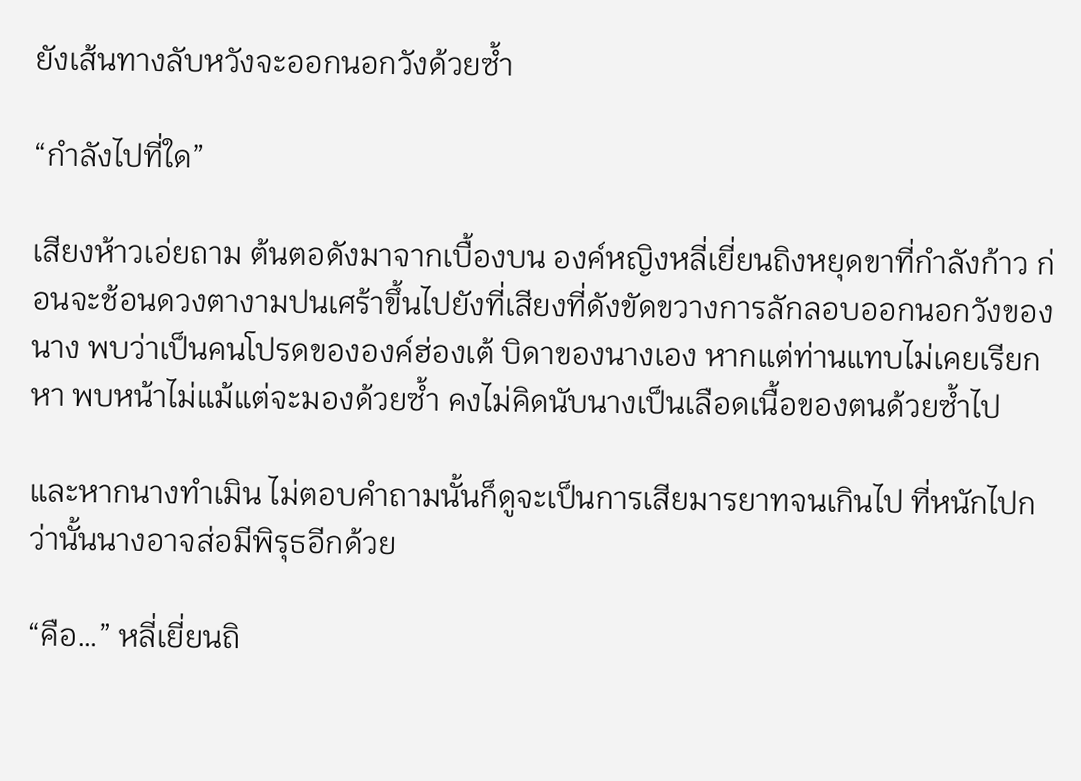ยังเส้นทางลับหวังจะออกนอกวังด้วยซ้ำ

“กำลังไปที่ใด”

เสียงห้าวเอ่ยถาม ต้นตอดังมาจากเบื้องบน องค์หญิงหลี่เยี่ยนถิงหยุดขาที่กำลังก้าว ก่อนจะช้อนดวงตางามปนเศร้าขึ้นไปยังที่เสียงที่ดังขัดขวางการลักลอบออกนอกวังของนาง พบว่าเป็นคนโปรดขององค์ฮ่องเต้ บิดาของนางเอง หากแต่ท่านแทบไม่เคยเรียกหา พบหน้าไม่แม้แต่จะมองด้วยซ้ำ คงไม่คิดนับนางเป็นเลือดเนื้อของตนด้วยซ้ำไป

และหากนางทำเมิน ไม่ตอบคำถามนั้นก็ดูจะเป็นการเสียมารยาทจนเกินไป ที่หนักไปกว่านั้นนางอาจส่อมีพิรุธอีกด้วย

“คือ…” หลี่เยี่ยนถิ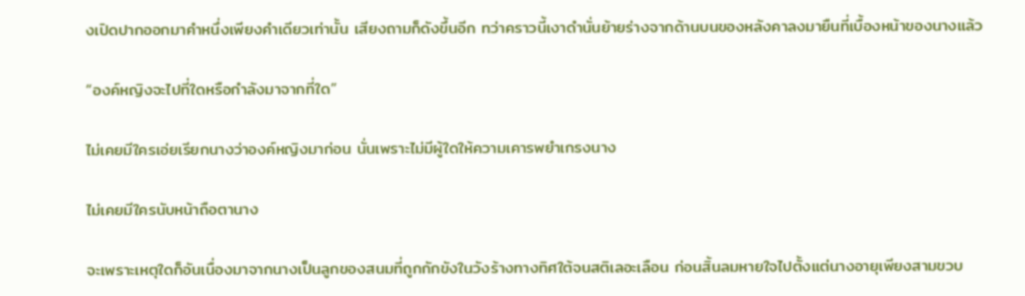งเปิดปากออกมาคำหนึ่งเพียงคำเดียวเท่านั้น เสียงถามก็ดังขึ้นอีก ทว่าคราวนี้เงาดำนั่นย้ายร่างจากด้านบนของหลังคาลงมายืนที่เบื้องหน้าของนางแล้ว

“องค์หญิงจะไปที่ใดหรือกำลังมาจากที่ใด”

ไม่เคยมีใครเอ่ยเรียกนางว่าองค์หญิงมาก่อน นั่นเพราะไม่มีผู้ใดให้ความเคารพยำเกรงนาง

ไม่เคยมีใครนับหน้าถือตานาง

จะเพราะเหตุใดก็อันเนื่องมาจากนางเป็นลูกของสนมที่ถูกกักขังในวังร้างทางทิศใต้จนสติเลอะเลือน ก่อนสิ้นลมหายใจไปตั้งแต่นางอายุเพียงสามขวบ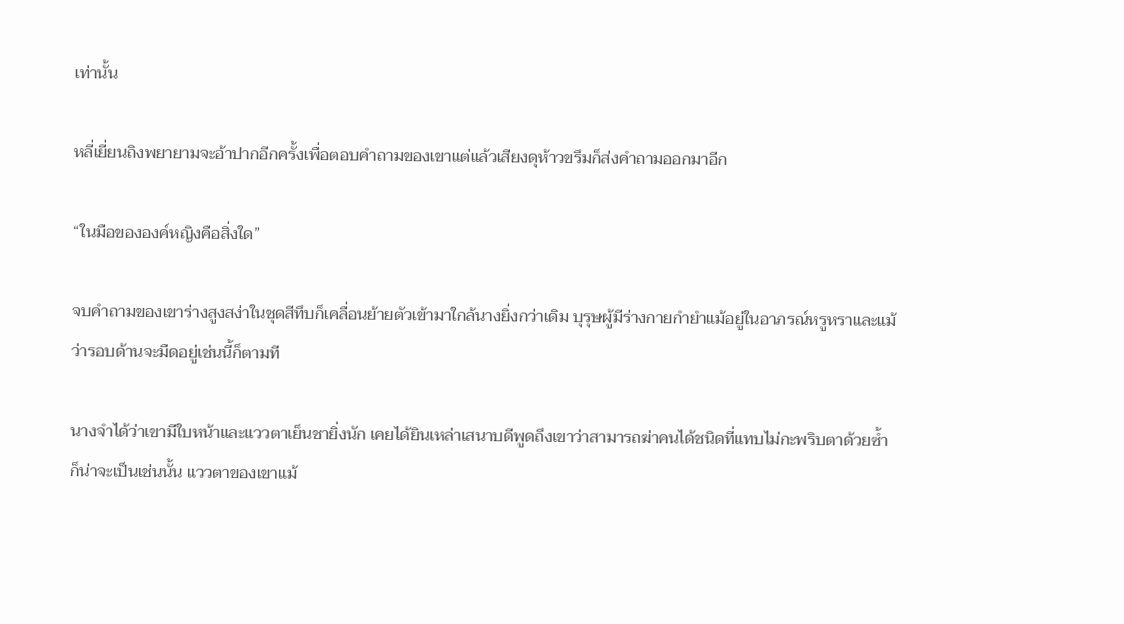เท่านั้น

หลี่เยี่ยนถิงพยายามจะอ้าปากอีกครั้งเพื่อตอบคำถามของเขาแต่แล้วเสียงดุห้าวขรึมก็ส่งคำถามออกมาอีก

“ในมือขององค์หญิงคือสิ่งใด”

จบคำถามของเขาร่างสูงสง่าในชุดสีทึบก็เคลื่อนย้ายตัวเข้ามาใกล้นางยิ่งกว่าเดิม บุรุษผู้มีร่างกายกำยำแม้อยู่ในอาภรณ์หรูหราและแม้ว่ารอบด้านจะมืดอยู่เช่นนี้ก็ตามที

นางจำได้ว่าเขามีใบหน้าและแววตาเย็นชายิ่งนัก เคยได้ยินเหล่าเสนาบดีพูดถึงเขาว่าสามารถฆ่าคนได้ชนิดที่แทบไม่กะพริบตาด้วยซ้ำ ก็น่าจะเป็นเช่นนั้น แววตาของเขาแม้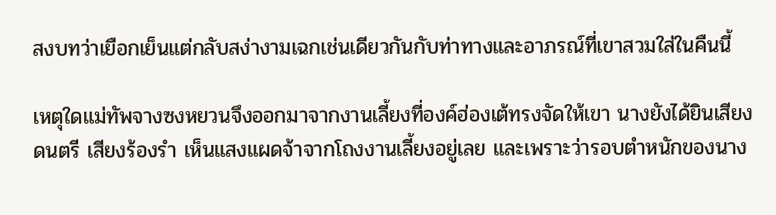สงบทว่าเยือกเย็นแต่กลับสง่างามเฉกเช่นเดียวกันกับท่าทางและอาภรณ์ที่เขาสวมใส่ในคืนนี้

เหตุใดแม่ทัพจางซงหยวนจึงออกมาจากงานเลี้ยงที่องค์ฮ่องเต้ทรงจัดให้เขา นางยังได้ยินเสียงดนตรี เสียงร้องรำ เห็นแสงแผดจ้าจากโถงงานเลี้ยงอยู่เลย และเพราะว่ารอบตำหนักของนาง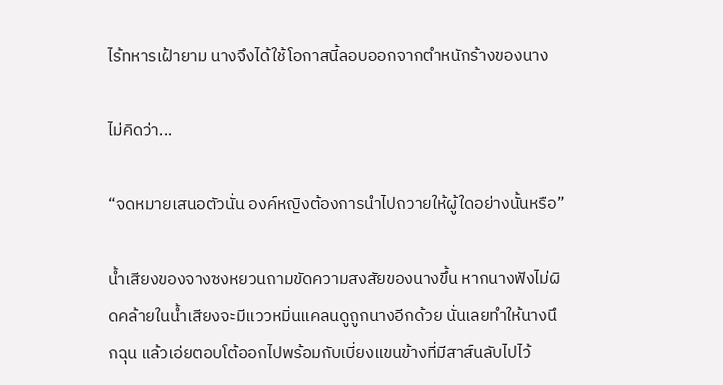ไร้ทหารเฝ้ายาม นางจึงได้ใช้โอกาสนี้ลอบออกจากตำหนักร้างของนาง

ไม่คิดว่า...

“จดหมายเสนอตัวนั่น องค์หญิงต้องการนำไปถวายให้ผู้ใดอย่างนั้นหรือ”

น้ำเสียงของจางซงหยวนถามขัดความสงสัยของนางขึ้น หากนางฟังไม่ผิดคล้ายในน้ำเสียงจะมีแววหมิ่นแคลนดูถูกนางอีกด้วย นั่นเลยทำให้นางนึกฉุน แล้วเอ่ยตอบโต้ออกไปพร้อมกับเบี่ยงแขนข้างที่มีสาส์นลับไปไว้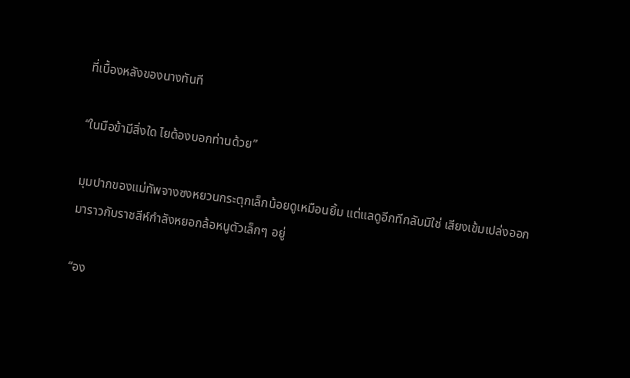ที่เบื้องหลังของนางทันที

“ในมือข้ามีสิ่งใด ไยต้องบอกท่านด้วย”

มุมปากของแม่ทัพจางซงหยวนกระตุกเล็กน้อยดูเหมือนยิ้ม แต่แลดูอีกทีกลับมิใช่ เสียงเข้มเปล่งออกมาราวกับราชสีห์กำลังหยอกล้อหนูตัวเล็กๆ อยู่

“อง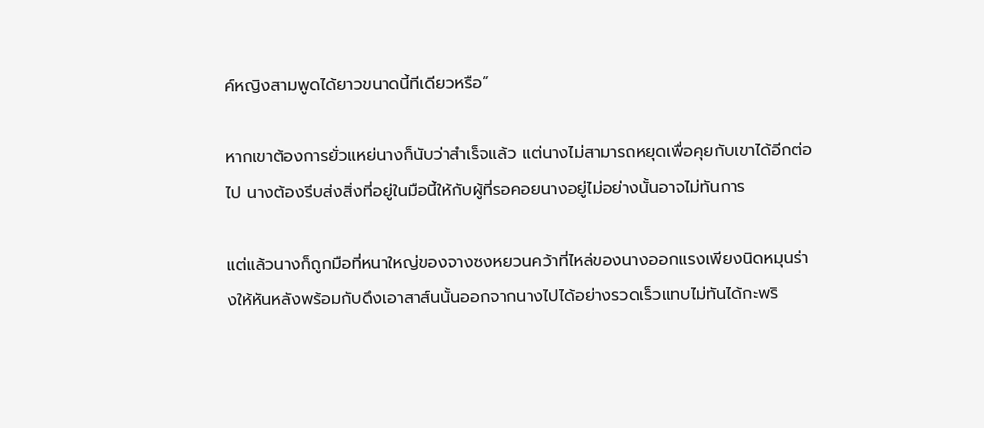ค์หญิงสามพูดได้ยาวขนาดนี้ทีเดียวหรือ”

หากเขาต้องการยั่วแหย่นางก็นับว่าสำเร็จแล้ว แต่นางไม่สามารถหยุดเพื่อคุยกับเขาได้อีกต่อไป นางต้องรีบส่งสิ่งที่อยู่ในมือนี้ให้กับผู้ที่รอคอยนางอยู่ไม่อย่างนั้นอาจไม่ทันการ

แต่แล้วนางก็ถูกมือที่หนาใหญ่ของจางซงหยวนคว้าที่ไหล่ของนางออกแรงเพียงนิดหมุนร่างให้หันหลังพร้อมกับดึงเอาสาส์นนั้นออกจากนางไปได้อย่างรวดเร็วแทบไม่ทันได้กะพริ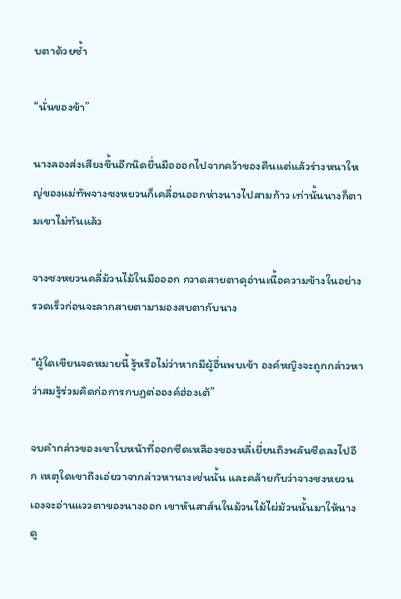บตาด้วยซ้ำ

“นั่นของข้า”

นางลองส่งเสียงขึ้นอีกนิดยื่นมือออกไปจากคว้าของคืนแต่แล้วร่างหนาใหญ่ของแม่ทัพจางซงหยวนก็เคลื่อนออกห่างนางไปสามก้าว เท่านั้นนางก็ตามเขาไม่ทันแล้ว

จางซงหยวนคลี่ม้วนไม้ในมือออก กวาดสายตาดุอ่านเนื้อความข้างในอย่างรวดเร็วก่อนจะลากสายตามามองสบตากับนาง

“ผู้ใดเขียนจดหมายนี้ รู้หรือไม่ว่าหากมีผู้อื่นพบเข้า องค์หญิงจะถูกกล่าวหาว่าสมรู้ร่วมคิดก่อการกบฏต่อองค์ฮ่องเต้”

จบคำกล่าวของเขาใบหน้าที่ออกซีดเหลืองของหลี่เยี่ยนถิงพลันซีดลงไปอีก เหตุใดเขาถึงเอ่ยวาจากล่าวหานางเช่นนั้น และคล้ายกับว่าจางซงหยวนเองจะอ่านแววตาของนางออก เขาหันสาส์นในม้วนไม้ไผ่ม้วนนั้นมาให้นางดู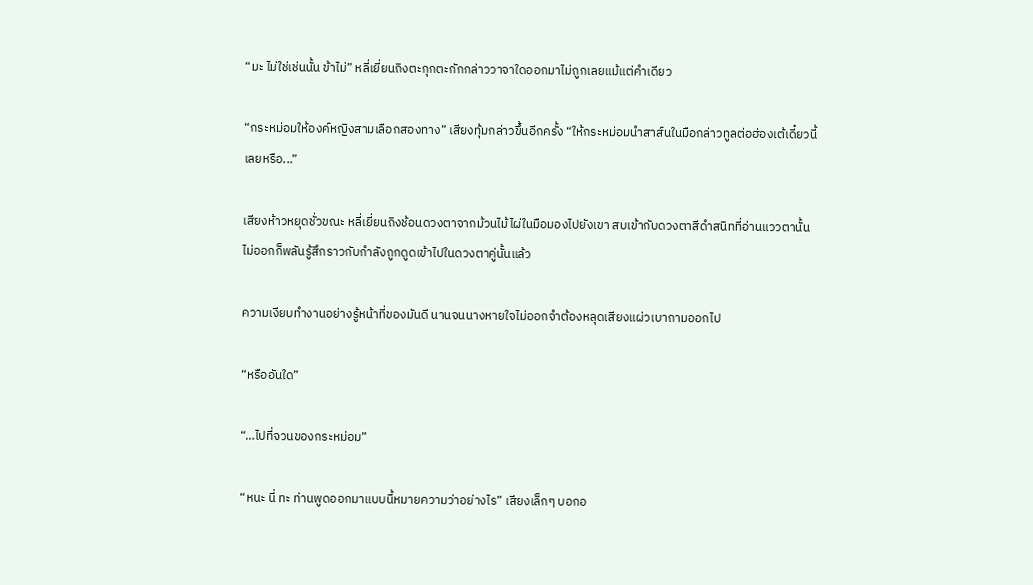“มะ ไม่ใช่เช่นนั้น ข้าไม่” หลี่เยี่ยนถิงตะกุกตะกักกล่าววาจาใดออกมาไม่ถูกเลยแม้แต่คำเดียว

“กระหม่อมให้องค์หญิงสามเลือกสองทาง” เสียงทุ้มกล่าวขึ้นอีกครั้ง “ให้กระหม่อมนำสาส์นในมือกล่าวทูลต่อฮ่องเต้เดี๋ยวนี้เลยหรือ...”

เสียงห้าวหยุดชั่วขณะ หลี่เยี่ยนถิงช้อนดวงตาจากม้วนไม้ไผ่ในมือมองไปยังเขา สบเข้ากับดวงตาสีดำสนิทที่อ่านแววตานั้นไม่ออกก็พลันรู้สึกราวกับกำลังถูกดูดเข้าไปในดวงตาคู่นั้นแล้ว

ความเงียบทำงานอย่างรู้หน้าที่ของมันดี นานจนนางหายใจไม่ออกจำต้องหลุดเสียงแผ่วเบาถามออกไป

“หรืออันใด”

“…ไปที่จวนของกระหม่อม”

“หนะ นี่ ทะ ท่านพูดออกมาแบบนี้หมายความว่าอย่างไร” เสียงเล็กๆ บอกอ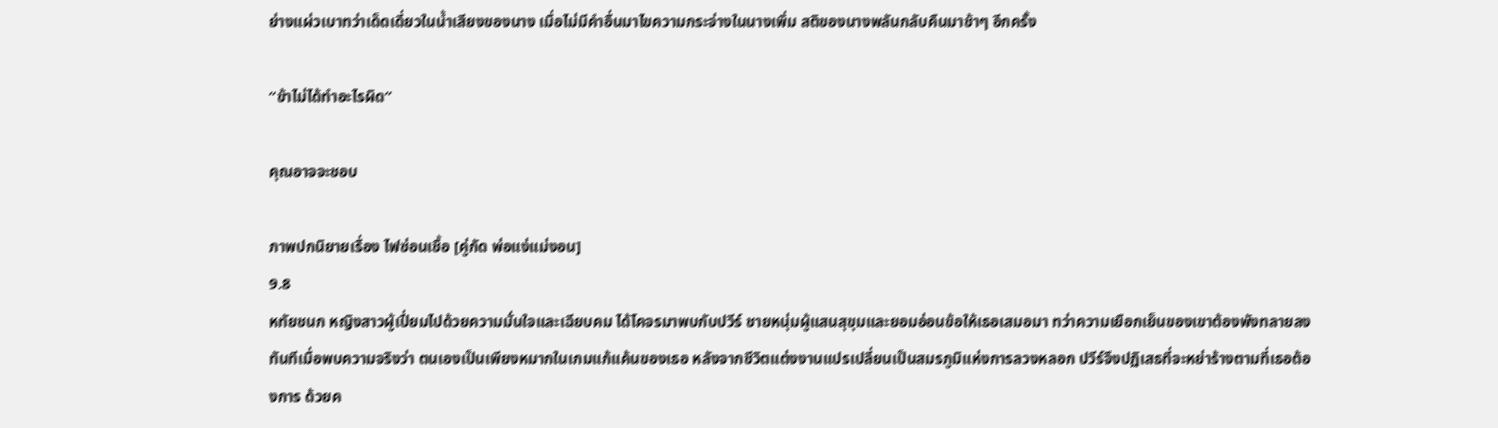ย่างแผ่วเบาทว่าเด็ดเดี่ยวในน้ำเสียงของนาง เมื่อไม่มีคำอื่นมาไขความกระจ่างในนางเพิ่ม สติของนางพลันกลับคืนมาช้าๆ อีกครั้ง

“ข้าไม่ได้ทำอะไรผิด”

คุณอาจจะชอบ

ภาพปกนิยายเรื่อง ไฟซ่อนเชื้อ [คู่กัด พ่อแง่แม่งอน]
9.8
หทัยชนก หญิงสาวผู้เปี่ยมไปด้วยความมั่นใจและเฉียบคม ได้โคจรมาพบกับปวีร์ ชายหนุ่มผู้แสนสุขุมและยอมอ่อนข้อให้เธอเสมอมา ทว่าความเยือกเย็นของเขาต้องพังทลายลงทันทีเมื่อพบความจริงว่า ตนเองเป็นเพียงหมากในเกมแก้แค้นของเธอ หลังจากชีวิตแต่งงานแปรเปลี่ยนเป็นสมรภูมิแห่งการลวงหลอก ปวีร์จึงปฏิเสธที่จะหย่าร้างตามที่เธอต้องการ ด้วยค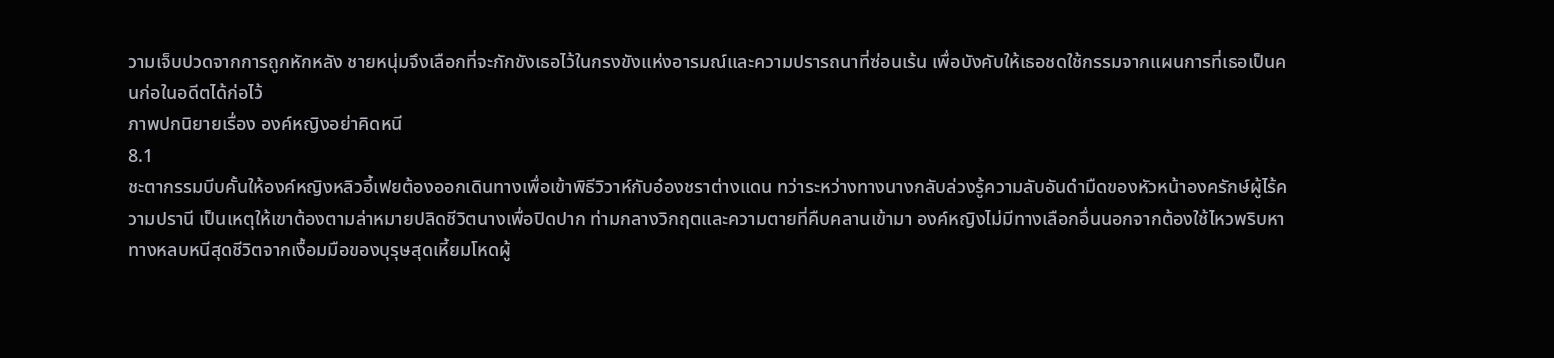วามเจ็บปวดจากการถูกหักหลัง ชายหนุ่มจึงเลือกที่จะกักขังเธอไว้ในกรงขังแห่งอารมณ์และความปรารถนาที่ซ่อนเร้น เพื่อบังคับให้เธอชดใช้กรรมจากแผนการที่เธอเป็นคนก่อในอดีตได้ก่อไว้
ภาพปกนิยายเรื่อง องค์หญิงอย่าคิดหนี
8.1
ชะตากรรมบีบคั้นให้องค์หญิงหลิวอี้เฟยต้องออกเดินทางเพื่อเข้าพิธีวิวาห์กับอ๋องชราต่างแดน ทว่าระหว่างทางนางกลับล่วงรู้ความลับอันดำมืดของหัวหน้าองครักษ์ผู้ไร้ความปรานี เป็นเหตุให้เขาต้องตามล่าหมายปลิดชีวิตนางเพื่อปิดปาก ท่ามกลางวิกฤตและความตายที่คืบคลานเข้ามา องค์หญิงไม่มีทางเลือกอื่นนอกจากต้องใช้ไหวพริบหาทางหลบหนีสุดชีวิตจากเงื้อมมือของบุรุษสุดเหี้ยมโหดผู้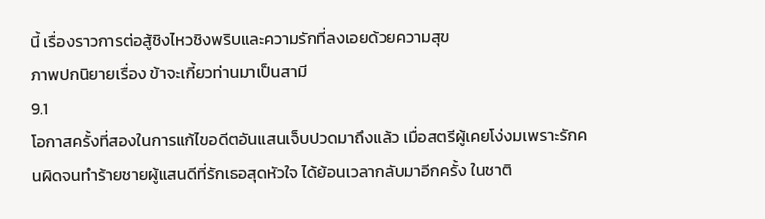นี้ เรื่องราวการต่อสู้ชิงไหวชิงพริบและความรักที่ลงเอยด้วยความสุข
ภาพปกนิยายเรื่อง ข้าจะเกี้ยวท่านมาเป็นสามี
9.1
โอกาสครั้งที่สองในการแก้ไขอดีตอันแสนเจ็บปวดมาถึงแล้ว เมื่อสตรีผู้เคยโง่งมเพราะรักคนผิดจนทำร้ายชายผู้แสนดีที่รักเธอสุดหัวใจ ได้ย้อนเวลากลับมาอีกครั้ง ในชาติ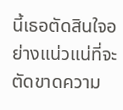นี้เธอตัดสินใจอย่างแน่วแน่ที่จะตัดขาดความ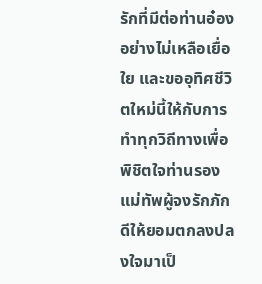รักที่มีต่อท่านอ๋องอย่างไม่เหลือเยื่อใย และขออุทิศชีวิตใหม่นี้ให้กับการทำทุกวิถีทางเพื่อพิชิตใจท่านรองแม่ทัพผู้จงรักภักดีให้ยอมตกลงปลงใจมาเป็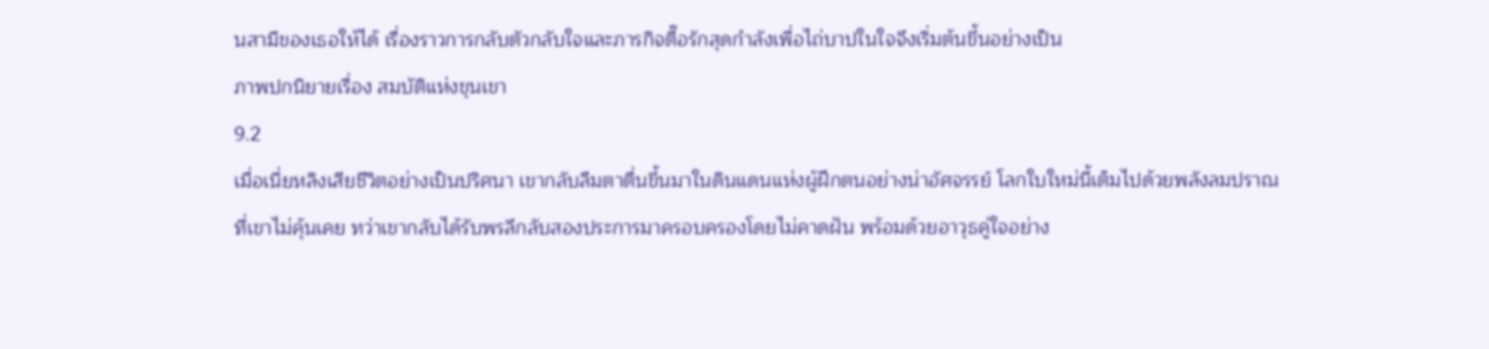นสามีของเธอให้ได้ เรื่องราวการกลับตัวกลับใจและภารกิจตื๊อรักสุดกำลังเพื่อไถ่บาปในใจจึงเริ่มต้นขึ้นอย่างเป็น
ภาพปกนิยายเรื่อง สมบัติแห่งขุนเขา
9.2
เมื่อเนี่ยหลิงเสียชีวิตอย่างเป็นปริศนา เขากลับลืมตาตื่นขึ้นมาในดินแดนแห่งผู้ฝึกตนอย่างน่าอัศจรรย์ โลกใบใหม่นี้เต็มไปด้วยพลังลมปราณที่เขาไม่คุ้นเคย ทว่าเขากลับได้รับพรลึกลับสองประการมาครอบครองโดยไม่คาดฝัน พร้อมด้วยอาวุธคู่ใจอย่าง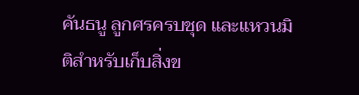คันธนู ลูกศรครบชุด และแหวนมิติสำหรับเก็บสิ่งข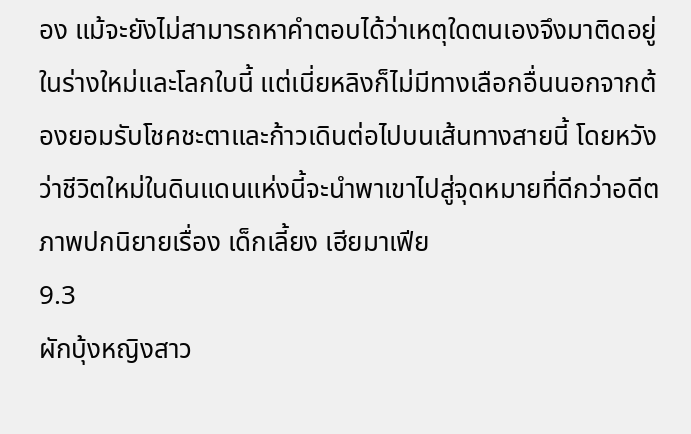อง แม้จะยังไม่สามารถหาคำตอบได้ว่าเหตุใดตนเองจึงมาติดอยู่ในร่างใหม่และโลกใบนี้ แต่เนี่ยหลิงก็ไม่มีทางเลือกอื่นนอกจากต้องยอมรับโชคชะตาและก้าวเดินต่อไปบนเส้นทางสายนี้ โดยหวังว่าชีวิตใหม่ในดินแดนแห่งนี้จะนำพาเขาไปสู่จุดหมายที่ดีกว่าอดีต
ภาพปกนิยายเรื่อง เด็กเลี้ยง เฮียมาเฟีย
9.3
ผักบุ้งหญิงสาว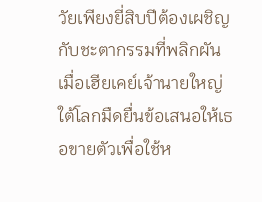วัยเพียงยี่สิบปีต้องเผชิญกับชะตากรรมที่พลิกผัน เมื่อเฮียเคย์เจ้านายใหญ่ใต้โลกมืดยื่นข้อเสนอให้เธอขายตัวเพื่อใช้ห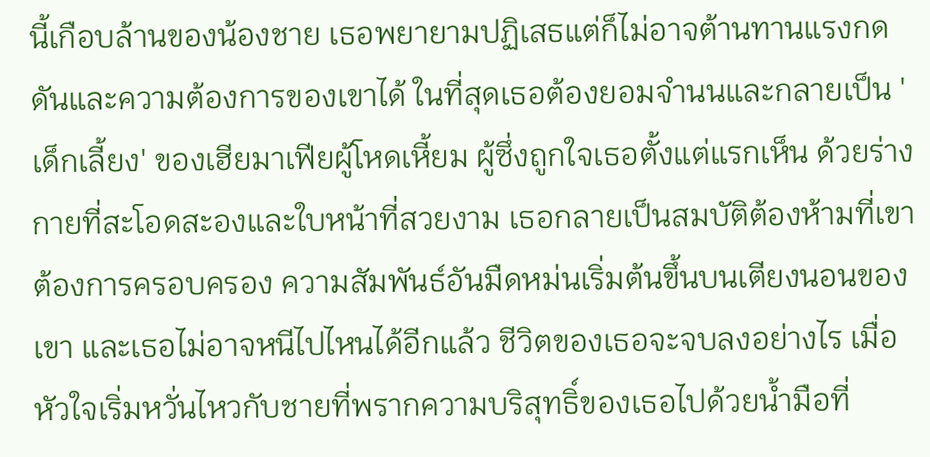นี้เกือบล้านของน้องชาย เธอพยายามปฏิเสธแต่ก็ไม่อาจต้านทานแรงกดดันและความต้องการของเขาได้ ในที่สุดเธอต้องยอมจำนนและกลายเป็น 'เด็กเลี้ยง' ของเฮียมาเฟียผู้โหดเหี้ยม ผู้ซึ่งถูกใจเธอตั้งแต่แรกเห็น ด้วยร่างกายที่สะโอดสะองและใบหน้าที่สวยงาม เธอกลายเป็นสมบัติต้องห้ามที่เขาต้องการครอบครอง ความสัมพันธ์อันมืดหม่นเริ่มต้นขึ้นบนเตียงนอนของเขา และเธอไม่อาจหนีไปไหนได้อีกแล้ว ชีวิตของเธอจะจบลงอย่างไร เมื่อหัวใจเริ่มหวั่นไหวกับชายที่พรากความบริสุทธิ์ของเธอไปด้วยน้ำมือที่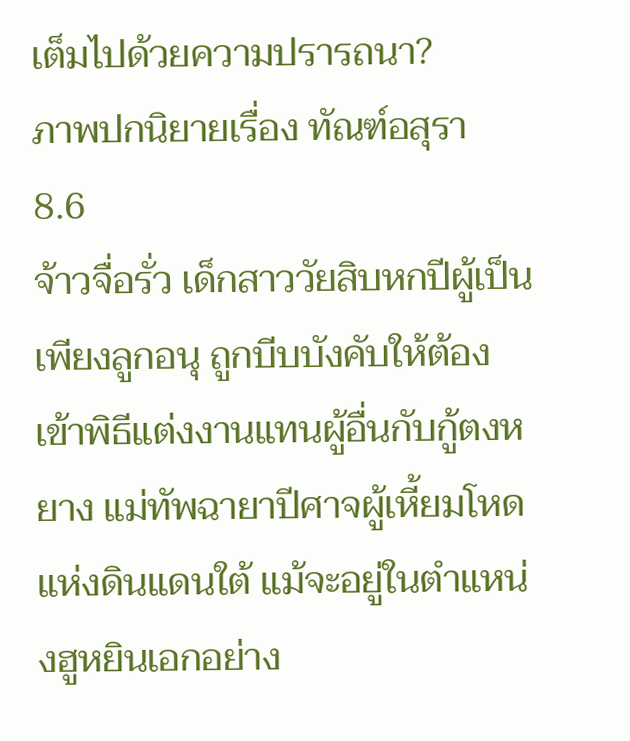เต็มไปด้วยความปรารถนา?
ภาพปกนิยายเรื่อง ทัณฑ์อสุรา
8.6
จ้าวจื่อรั่ว เด็กสาววัยสิบหกปีผู้เป็นเพียงลูกอนุ ถูกบีบบังคับให้ต้องเข้าพิธีแต่งงานแทนผู้อื่นกับกู้ตงหยาง แม่ทัพฉายาปีศาจผู้เหี้ยมโหดแห่งดินแดนใต้ แม้จะอยู่ในตำแหน่งฮูหยินเอกอย่าง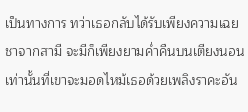เป็นทางการ ทว่าเธอกลับได้รับเพียงความเฉยชาจากสามี จะมีก็เพียงยามค่ำคืนบนเตียงนอนเท่านั้นที่เขาจะมอดไหม้เธอด้วยเพลิงราคะอัน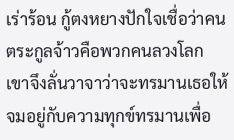เร่าร้อน กู้ตงหยางปักใจเชื่อว่าคนตระกูลจ้าวคือพวกคนลวงโลก เขาจึงลั่นวาจาว่าจะทรมานเธอให้จมอยู่กับความทุกข์ทรมานเพื่อ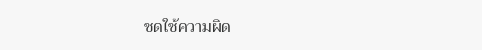ชดใช้ความผิด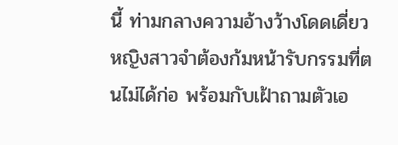นี้ ท่ามกลางความอ้างว้างโดดเดี่ยว หญิงสาวจำต้องก้มหน้ารับกรรมที่ตนไม่ได้ก่อ พร้อมกับเฝ้าถามตัวเอ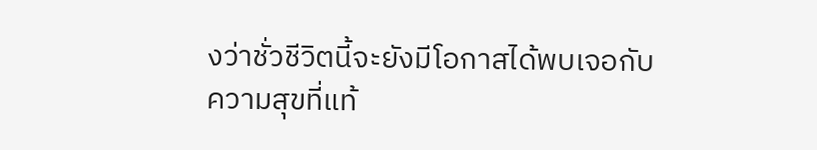งว่าชั่วชีวิตนี้จะยังมีโอกาสได้พบเจอกับความสุขที่แท้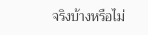จริงบ้างหรือไม่